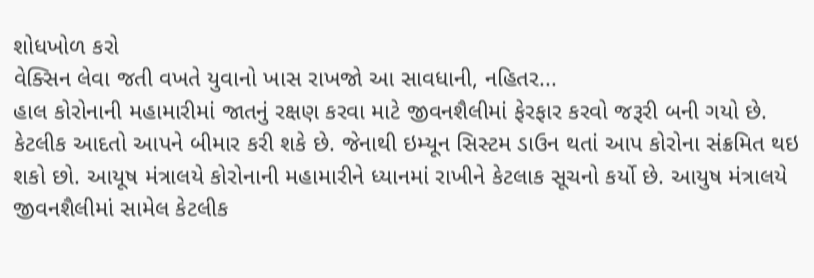શોધખોળ કરો
વેક્સિન લેવા જતી વખતે યુવાનો ખાસ રાખજો આ સાવધાની, નહિતર...
હાલ કોરોનાની મહામારીમાં જાતનું રક્ષણ કરવા માટે જીવનશૈલીમાં ફેરફાર કરવો જરૂરી બની ગયો છે. કેટલીક આદતો આપને બીમાર કરી શકે છે. જેનાથી ઇમ્યૂન સિસ્ટમ ડાઉન થતાં આપ કોરોના સંક્રમિત થઇ શકો છો. આયૂષ મંત્રાલયે કોરોનાની મહામારીને ધ્યાનમાં રાખીને કેટલાક સૂચનો કર્યો છે. આયુષ મંત્રાલયે જીવનશૈલીમાં સામેલ કેટલીક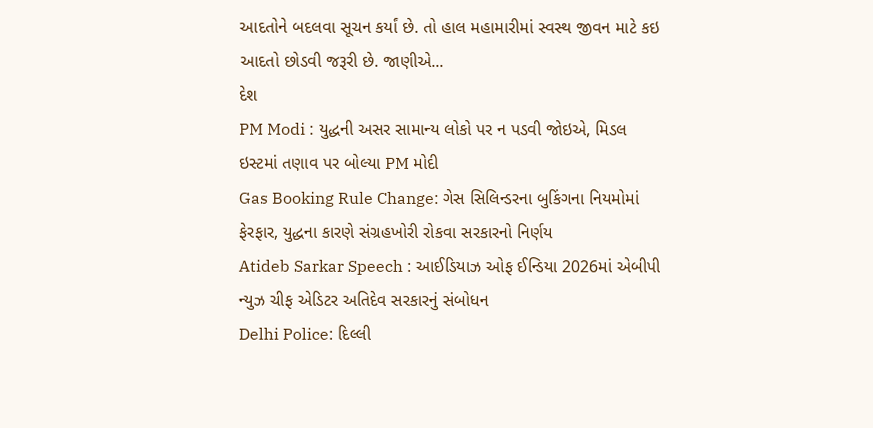આદતોને બદલવા સૂચન કર્યાં છે. તો હાલ મહામારીમાં સ્વસ્થ જીવન માટે કઇ આદતો છોડવી જરૂરી છે. જાણીએ...
દેશ
PM Modi : યુદ્ધની અસર સામાન્ય લોકો પર ન પડવી જોઇએ, મિડલ ઇસ્ટમાં તણાવ પર બોલ્યા PM મોદી
Gas Booking Rule Change: ગેસ સિલિન્ડરના બુકિંગના નિયમોમાં ફેરફાર, યુદ્ધના કારણે સંગ્રહખોરી રોકવા સરકારનો નિર્ણય
Atideb Sarkar Speech : આઈડિયાઝ ઓફ ઈન્ડિયા 2026માં એબીપી ન્યુઝ ચીફ એડિટર અતિદેવ સરકારનું સંબોધન
Delhi Police: દિલ્લી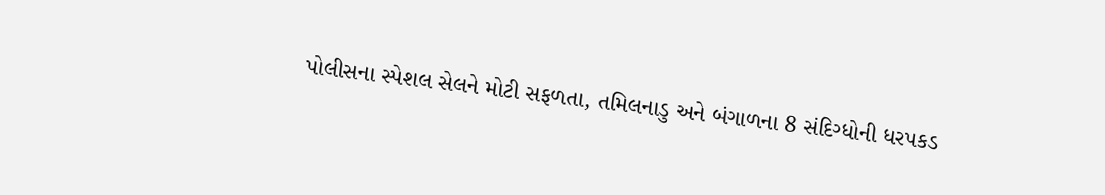પોલીસના સ્પેશલ સેલને મોટી સફળતા, તમિલનાડુ અને બંગાળના 8 સંદિગ્ધોની ધરપકડ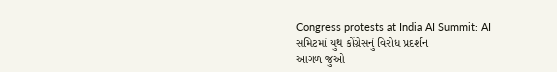Congress protests at India AI Summit: AI સમિટમાં યુથ કોંગ્રેસનું વિરોધ પ્રદર્શન
આગળ જુઓ